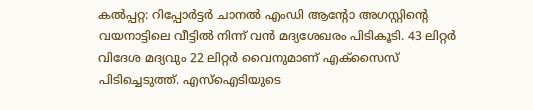കൽപ്പറ്റ: റിപ്പോർട്ടർ ചാനൽ എംഡി ആന്റോ അഗസ്റ്റിന്റെ വയനാട്ടിലെ വീട്ടിൽ നിന്ന് വൻ മദ്യശേഖരം പിടികൂടി. 43 ലിറ്റർ വിദേശ മദ്യവും 22 ലിറ്റർ വൈനുമാണ് എക്സൈസ് പിടിച്ചെടുത്ത്. എസ്ഐടിയുടെ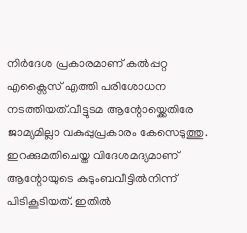നിർദേശ പ്രകാരമാണ് കൽപ്പറ്റ എക്സൈസ് എത്തി പരിശോധന നടത്തിയത്.വീട്ടുടമ ആന്റോയ്ക്കെതിരേ ജാമ്യമില്ലാ വകുപ്പുപ്രകാരം കേസെടുത്തു.
ഇറക്കുമതിചെയ്ത വിദേശമദ്യമാണ് ആന്റോയുടെ കുടുംബവീട്ടിൽനിന്ന് പിടികൂടിയത്. ഇതിൽ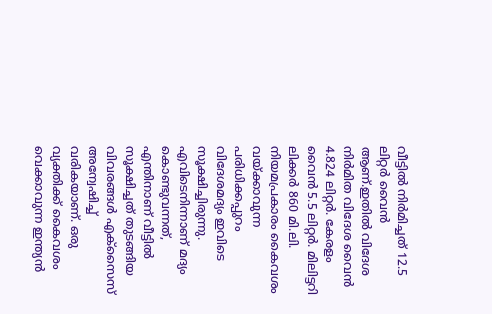വീട്ടിൽ നിർമിച്ചത് 12.5 ലിറ്റർ വൈൻ ആണ്.ഇതിൽ വിദേശ നിർമിത വിദേശ വൈൻ 4.824 ലിറ്റർ. കേരളം വൈൻ 5.5 ലിറ്റർ. മിലിട്ടറി ലിക്കർ 860 മി.ലി.
നിയമപ്രകാരം കൈവശം വയ്ക്കാവുന്ന പരിധിക്കപ്പുറം വിദേശമദ്യം ഇവിടെ സൂക്ഷിച്ചിരുന്നു. എവിടെനിന്നാണ് മദ്യം കൊണ്ടുവന്നത്, എന്തിനാണ് വീട്ടിൽ സൂക്ഷിച്ചത് തുടങ്ങിയ വിവരങ്ങൾ എക്സൈസ് അന്വേഷിച്ച് വരികയാണ്. ഒരു വ്യക്തിക്ക് കൈവശം വെക്കാവുന്ന ഇന്ത്യൻ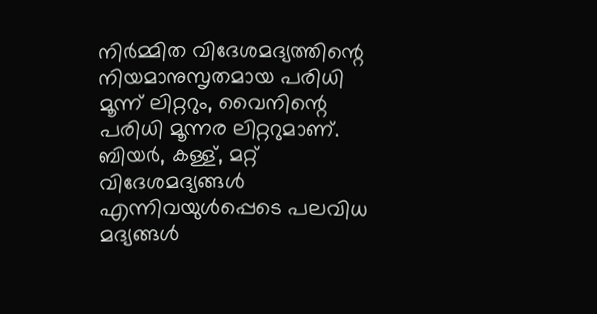നിർമ്മിത വിദേശമദ്യത്തിന്റെ നിയമാനുസൃതമായ പരിധി മൂന്ന് ലിറ്ററും, വൈനിന്റെ പരിധി മൂന്നര ലിറ്ററുമാണ്. ബിയർ, കള്ള്, മറ്റ് വിദേശമദ്യങ്ങൾ എന്നിവയുൾപ്പെടെ പലവിധ മദ്യങ്ങൾ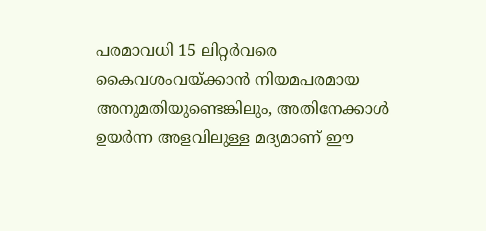പരമാവധി 15 ലിറ്റർവരെ കൈവശംവയ്ക്കാൻ നിയമപരമായ അനുമതിയുണ്ടെങ്കിലും, അതിനേക്കാൾ ഉയർന്ന അളവിലുള്ള മദ്യമാണ് ഈ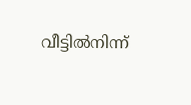വീട്ടിൽനിന്ന്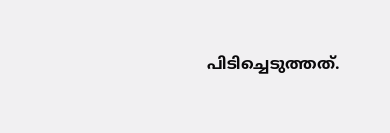പിടിച്ചെടുത്തത്.